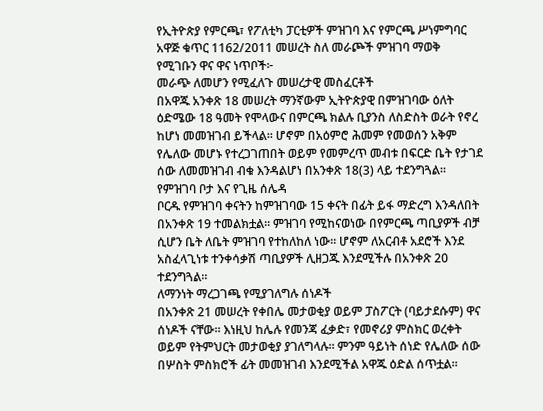የኢትዮጵያ የምርጫ፣ የፖለቲካ ፓርቲዎች ምዝገባ እና የምርጫ ሥነምግባር አዋጅ ቁጥር 1162/2011 መሠረት ስለ መራጮች ምዝገባ ማወቅ የሚገቡን ዋና ዋና ነጥቦች፦
መራጭ ለመሆን የሚፈለጉ መሠረታዊ መስፈርቶች
በአዋጁ አንቀጽ 18 መሠረት ማንኛውም ኢትዮጵያዊ በምዝገባው ዕለት ዕድሜው 18 ዓመት የሞላውና በምርጫ ክልሉ ቢያንስ ለስድስት ወራት የኖረ ከሆነ መመዝገብ ይችላል። ሆኖም በአዕምሮ ሕመም የመወሰን አቅም የሌለው መሆኑ የተረጋገጠበት ወይም የመምረጥ መብቱ በፍርድ ቤት የታገደ ሰው ለመመዝገብ ብቁ እንዳልሆነ በአንቀጽ 18(3) ላይ ተደንግጓል።
የምዝገባ ቦታ እና የጊዜ ሰሌዳ
ቦርዱ የምዝገባ ቀናትን ከምዝገባው 15 ቀናት በፊት ይፋ ማድረግ እንዳለበት በአንቀጽ 19 ተመልክቷል። ምዝገባ የሚከናወነው በየምርጫ ጣቢያዎች ብቻ ሲሆን ቤት ለቤት ምዝገባ የተከለከለ ነው። ሆኖም ለአርብቶ አደሮች እንደ አስፈላጊነቱ ተንቀሳቃሽ ጣቢያዎች ሊዘጋጁ እንደሚችሉ በአንቀጽ 20 ተደንግጓል።
ለማንነት ማረጋገጫ የሚያገለግሉ ሰነዶች
በአንቀጽ 21 መሠረት የቀበሌ መታወቂያ ወይም ፓስፖርት (ባይታደሱም) ዋና ሰነዶች ናቸው። እነዚህ ከሌሉ የመንጃ ፈቃድ፣ የመኖሪያ ምስክር ወረቀት ወይም የትምህርት መታወቂያ ያገለግላሉ። ምንም ዓይነት ሰነድ የሌለው ሰው በሦስት ምስክሮች ፊት መመዝገብ እንደሚችል አዋጁ ዕድል ሰጥቷል።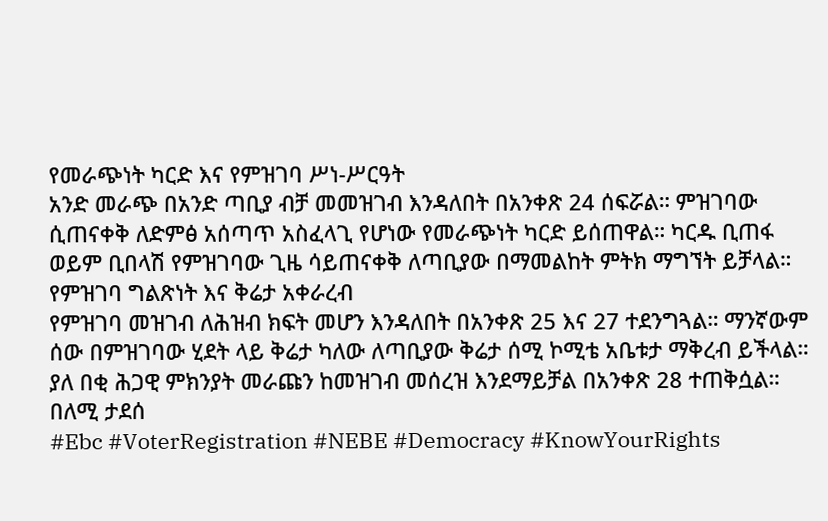የመራጭነት ካርድ እና የምዝገባ ሥነ-ሥርዓት
አንድ መራጭ በአንድ ጣቢያ ብቻ መመዝገብ እንዳለበት በአንቀጽ 24 ሰፍሯል። ምዝገባው ሲጠናቀቅ ለድምፅ አሰጣጥ አስፈላጊ የሆነው የመራጭነት ካርድ ይሰጠዋል። ካርዱ ቢጠፋ ወይም ቢበላሽ የምዝገባው ጊዜ ሳይጠናቀቅ ለጣቢያው በማመልከት ምትክ ማግኘት ይቻላል።
የምዝገባ ግልጽነት እና ቅሬታ አቀራረብ
የምዝገባ መዝገብ ለሕዝብ ክፍት መሆን እንዳለበት በአንቀጽ 25 እና 27 ተደንግጓል። ማንኛውም ሰው በምዝገባው ሂደት ላይ ቅሬታ ካለው ለጣቢያው ቅሬታ ሰሚ ኮሚቴ አቤቱታ ማቅረብ ይችላል። ያለ በቂ ሕጋዊ ምክንያት መራጩን ከመዝገብ መሰረዝ እንደማይቻል በአንቀጽ 28 ተጠቅሷል።
በለሚ ታደሰ
#Ebc #VoterRegistration #NEBE #Democracy #KnowYourRights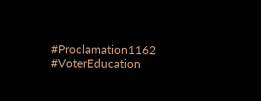#Proclamation1162 #VoterEducation